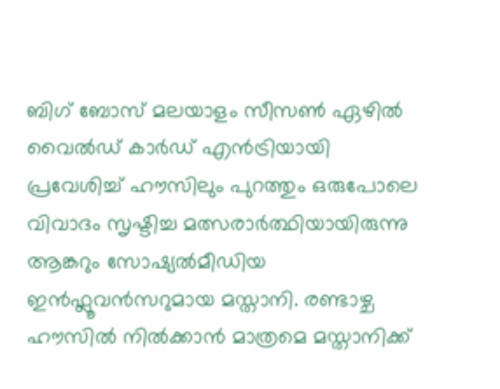ബിഗ് ബോസ് മലയാളം സീസൺ ഏഴിൽ വൈൽഡ് കാർഡ് എൻട്രിയായി പ്രവേശിച്ച് ഹൗസിലും പുറത്തും ഒരുപോലെ വിവാദം സൃഷ്ടിച്ച മത്സരാർത്ഥിയായിരുന്നു ആങ്കറും സോഷ്യൽമീഡിയ ഇൻഫ്ലൂവൻസറുമായ മസ്താനി. രണ്ടാഴ്ച ഹൗസിൽ നിൽക്കാൻ മാത്രമെ മസ്താനിക്ക്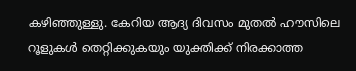കഴിഞ്ഞുള്ളു. കേറിയ ആദ്യ ദിവസം മുതൽ ഹൗസിലെ റൂളുകൾ തെറ്റിക്കുകയും യുക്തിക്ക് നിരക്കാത്ത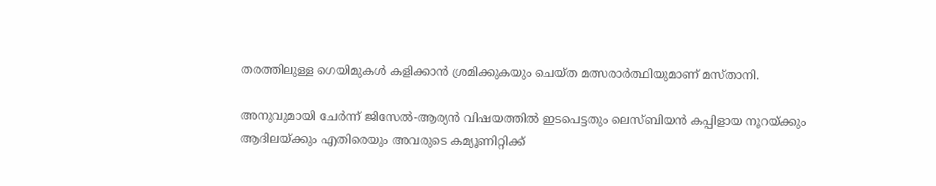തരത്തിലുള്ള ഗെയിമുകൾ കളിക്കാൻ ശ്രമിക്കുകയും ചെയ്ത മത്സരാർത്ഥിയുമാണ് മസ്താനി.

അനുവുമായി ചേർന്ന് ജിസേൽ-ആര്യൻ വിഷയത്തിൽ ഇടപെട്ടതും ലെസ്ബിയൻ കപ്പിളായ നൂറയ്ക്കും ആദിലയ്ക്കും എതിരെയും അവരുടെ കമ്യൂണിറ്റിക്ക്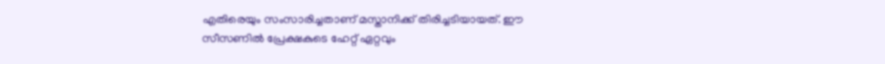എതിരെയും സംസാരിച്ചതാണ് മസ്താനിക്ക് തിരിച്ചടിയായത്. ഈ സീസണിൽ പ്രേക്ഷകുടെ ഹേറ്റ് ഏറ്റവും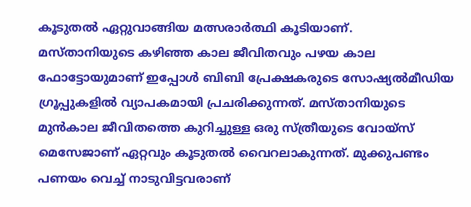കൂടുതൽ ഏറ്റുവാങ്ങിയ മത്സരാർത്ഥി കൂടിയാണ്.
മസ്താനിയുടെ കഴിഞ്ഞ കാല ജീവിതവും പഴയ കാല ഫോട്ടോയുമാണ് ഇപ്പോൾ ബിബി പ്രേക്ഷകരുടെ സോഷ്യൽമീഡിയ ഗ്രൂപ്പുകളിൽ വ്യാപകമായി പ്രചരിക്കുന്നത്. മസ്താനിയുടെ മുൻകാല ജീവിതത്തെ കുറിച്ചുള്ള ഒരു സ്ത്രീയുടെ വോയ്സ് മെസേജാണ് ഏറ്റവും കൂടുതൽ വൈറലാകുന്നത്. മുക്കുപണ്ടം പണയം വെച്ച് നാടുവിട്ടവരാണ്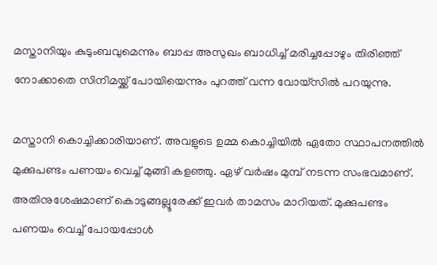മസ്താനിയും കുടുംബവുമെന്നും ബാപ്പ അസുഖം ബാധിച്ച് മരിച്ചപ്പോഴും തിരിഞ്ഞ് നോക്കാതെ സിനിമയ്ക്ക് പോയിയെന്നും പുറത്ത് വന്ന വോയ്സിൽ പറയുന്നു.

മസ്താനി കൊച്ചിക്കാരിയാണ്. അവളുടെ ഉമ്മ കൊച്ചിയിൽ ഏതോ സ്ഥാപനത്തിൽ മുക്കുപണ്ടം പണയം വെച്ച് മുങ്ങി കളഞ്ഞു. ഏഴ് വർഷം മുമ്പ് നടന്ന സംഭവമാണ്. അതിനുശേഷമാണ് കൊടുങ്ങല്ലൂരേക്ക് ഇവർ താമസം മാറിയത്. മുക്കുപണ്ടം പണയം വെച്ച് പോയപ്പോൾ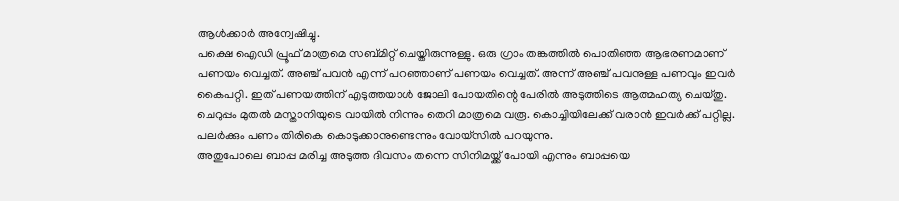ആൾക്കാർ അന്വേഷിച്ചു.
പക്ഷെ ഐഡി പ്രൂഫ് മാത്രമെ സബ്മിറ്റ് ചെയ്തിരുന്നുള്ളു. ഒരു ഗ്രാം തങ്കത്തിൽ പൊതിഞ്ഞ ആഭരണമാണ് പണയം വെച്ചത്. അഞ്ച് പവൻ എന്ന് പറഞ്ഞാണ് പണയം വെച്ചത്. അന്ന് അഞ്ച് പവനുള്ള പണവും ഇവർ കൈപറ്റി. ഇത് പണയത്തിന് എടുത്തയാൾ ജോലി പോയതിന്റെ പേരിൽ അടുത്തിടെ ആത്മഹത്യ ചെയ്തു. ചെറുപ്പം മുതൽ മസ്താനിയുടെ വായിൽ നിന്നും തെറി മാത്രമെ വരൂ. കൊച്ചിയിലേക്ക് വരാൻ ഇവർക്ക് പറ്റില്ല. പലർക്കും പണം തിരികെ കൊടുക്കാനുണ്ടെന്നും വോയ്സിൽ പറയുന്നു.
അതുപോലെ ബാപ്പ മരിച്ച അടുത്ത ദിവസം തന്നെ സിനിമയ്ക്ക് പോയി എന്നും ബാപ്പയെ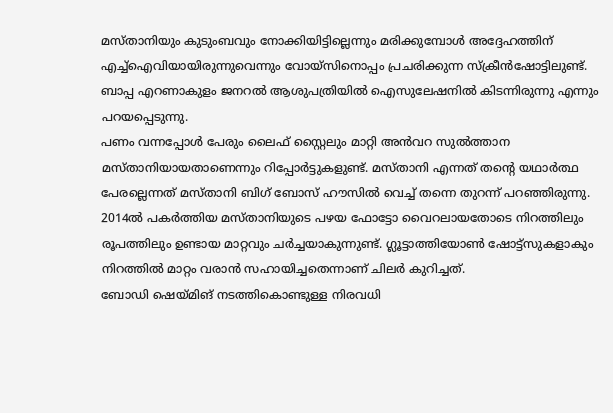മസ്താനിയും കുടുംബവും നോക്കിയിട്ടില്ലെന്നും മരിക്കുമ്പോൾ അദ്ദേഹത്തിന് എച്ച്ഐവിയായിരുന്നുവെന്നും വോയ്സിനൊപ്പം പ്രചരിക്കുന്ന സ്ക്രീൻഷോട്ടിലുണ്ട്. ബാപ്പ എറണാകുളം ജനറൽ ആശുപത്രിയിൽ ഐസുലേഷനിൽ കിടന്നിരുന്നു എന്നും പറയപ്പെടുന്നു.
പണം വന്നപ്പോൾ പേരും ലൈഫ് സ്റ്റൈലും മാറ്റി അൻവറ സുൽത്താന മസ്താനിയായതാണെന്നും റിപ്പോർട്ടുകളുണ്ട്. മസ്താനി എന്നത് തന്റെ യഥാർത്ഥ പേരല്ലെന്നത് മസ്താനി ബിഗ് ബോസ് ഹൗസിൽ വെച്ച് തന്നെ തുറന്ന് പറഞ്ഞിരുന്നു. 2014ൽ പകർത്തിയ മസ്താനിയുടെ പഴയ ഫോട്ടോ വൈറലായതോടെ നിറത്തിലും രൂപത്തിലും ഉണ്ടായ മാറ്റവും ചർച്ചയാകുന്നുണ്ട്. ഗ്ലൂട്ടാത്തിയോൺ ഷോട്ട്സുകളാകും നിറത്തിൽ മാറ്റം വരാൻ സഹായിച്ചതെന്നാണ് ചിലർ കുറിച്ചത്.
ബോഡി ഷെയ്മിങ് നടത്തികൊണ്ടുള്ള നിരവധി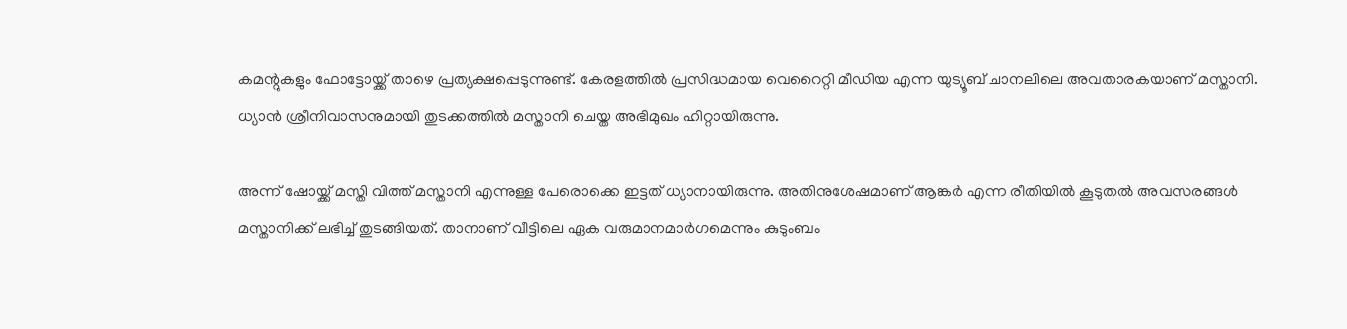കമന്റുകളും ഫോട്ടോയ്ക്ക് താഴെ പ്രത്യക്ഷപ്പെടുന്നുണ്ട്. കേരളത്തിൽ പ്രസിദ്ധമായ വെറൈറ്റി മീഡിയ എന്ന യുട്യൂബ് ചാനലിലെ അവതാരകയാണ് മസ്താനി. ധ്യാൻ ശ്രീനിവാസനുമായി തുടക്കത്തിൽ മസ്താനി ചെയ്ത അഭിമുഖം ഹിറ്റായിരുന്നു.

അന്ന് ഷോയ്ക്ക് മസ്തി വിത്ത് മസ്താനി എന്നുള്ള പേരൊക്കെ ഇട്ടത് ധ്യാനായിരുന്നു. അതിനുശേഷമാണ് ആങ്കർ എന്ന രീതിയിൽ കൂടുതൽ അവസരങ്ങൾ മസ്താനിക്ക് ലഭിച്ച് തുടങ്ങിയത്. താനാണ് വീട്ടിലെ ഏക വരുമാനമാർഗമെന്നും കുടുംബം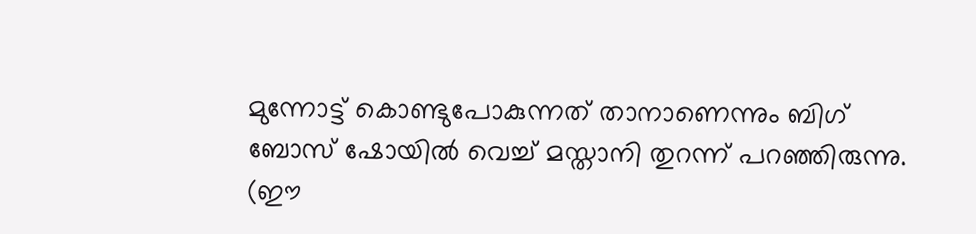മുന്നോട്ട് കൊണ്ടുപോകുന്നത് താനാണെന്നും ബിഗ് ബോസ് ഷോയിൽ വെച്ച് മസ്താനി തുറന്ന് പറഞ്ഞിരുന്നു.
(ഈ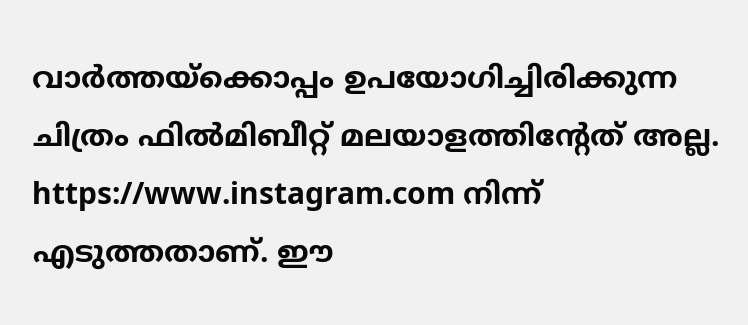വാർത്തയ്ക്കൊപ്പം ഉപയോഗിച്ചിരിക്കുന്ന ചിത്രം ഫിൽമിബീറ്റ് മലയാളത്തിന്റേത് അല്ല. https://www.instagram.com നിന്ന് എടുത്തതാണ്. ഈ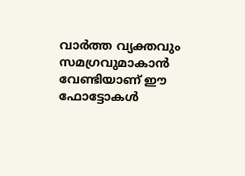വാർത്ത വ്യക്തവും സമഗ്രവുമാകാൻ വേണ്ടിയാണ് ഈ ഫോട്ടോകൾ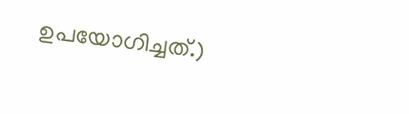ഉപയോഗിച്ചത്.)